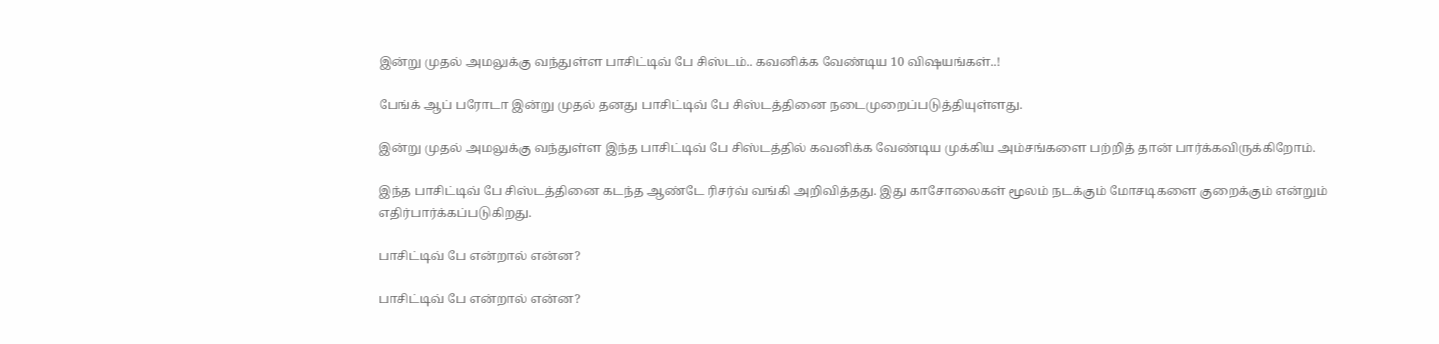இன்று முதல் அமலுக்கு வந்துள்ள பாசிட்டிவ் பே சிஸ்டம்.. கவனிக்க வேண்டிய 10 விஷயங்கள்..!

பேங்க் ஆப் பரோடா இன்று முதல் தனது பாசிட்டிவ் பே சிஸ்டத்தினை நடைமுறைப்படுத்தியுள்ளது.

இன்று முதல் அமலுக்கு வந்துள்ள இந்த பாசிட்டிவ் பே சிஸ்டத்தில் கவனிக்க வேண்டிய முக்கிய அம்சங்களை பற்றித் தான் பார்க்கவிருக்கிறோம்.

இந்த பாசிட்டிவ் பே சிஸ்டத்தினை கடந்த ஆண்டே ரிசர்வ் வங்கி அறிவித்தது. இது காசோலைகள் மூலம் நடக்கும் மோசடிகளை குறைக்கும் என்றும் எதிர்பார்க்கப்படுகிறது.

பாசிட்டிவ் பே என்றால் என்ன?

பாசிட்டிவ் பே என்றால் என்ன?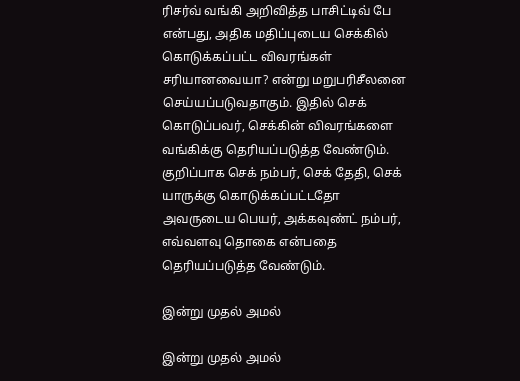ரிசர்வ் வங்கி அறிவித்த பாசிட்டிவ் பே என்பது, அதிக மதிப்புடைய செக்கில் கொடுக்கப்பட்ட விவரங்கள் சரியானவையா? என்று மறுபரிசீலனை செய்யப்படுவதாகும். இதில் செக் கொடுப்பவர், செக்கின் விவரங்களை வங்கிக்கு தெரியப்படுத்த வேண்டும். குறிப்பாக செக் நம்பர், செக் தேதி, செக் யாருக்கு கொடுக்கப்பட்டதோ அவருடைய பெயர், அக்கவுண்ட் நம்பர், எவ்வளவு தொகை என்பதை தெரியப்படுத்த வேண்டும்.

இன்று முதல் அமல்

இன்று முதல் அமல்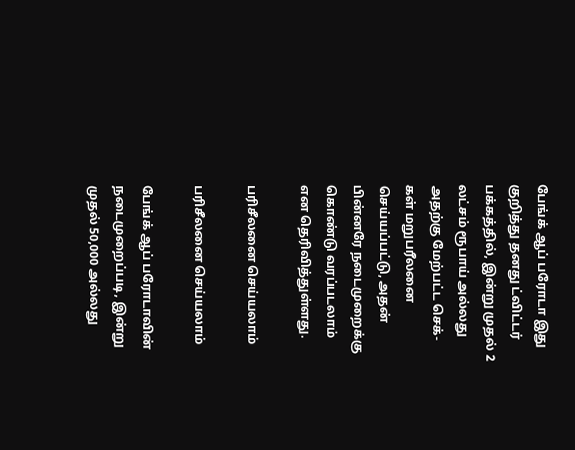பேங்க் ஆப் பரோடா இது குறித்து தனது ட்விட்டர் பக்கத்தில், இன்று முதல் 2 லட்சம் ரூபாய் அல்லது அதற்கு மேற்பட்ட செக்-கள் மறுபரீலனை செய்யப்பட்டு, அதன் பின்னரே நடைமுறைக்கு கொண்டு வரப்படலாம் என தெரிவித்துள்ளது.

பரிசீலனை செய்யலாம்

பரிசீலனை செய்யலாம்

பேங்க் ஆப் பரோடாவின் நடைமுறைப்படி, இன்று முதல் 50,000 அல்லது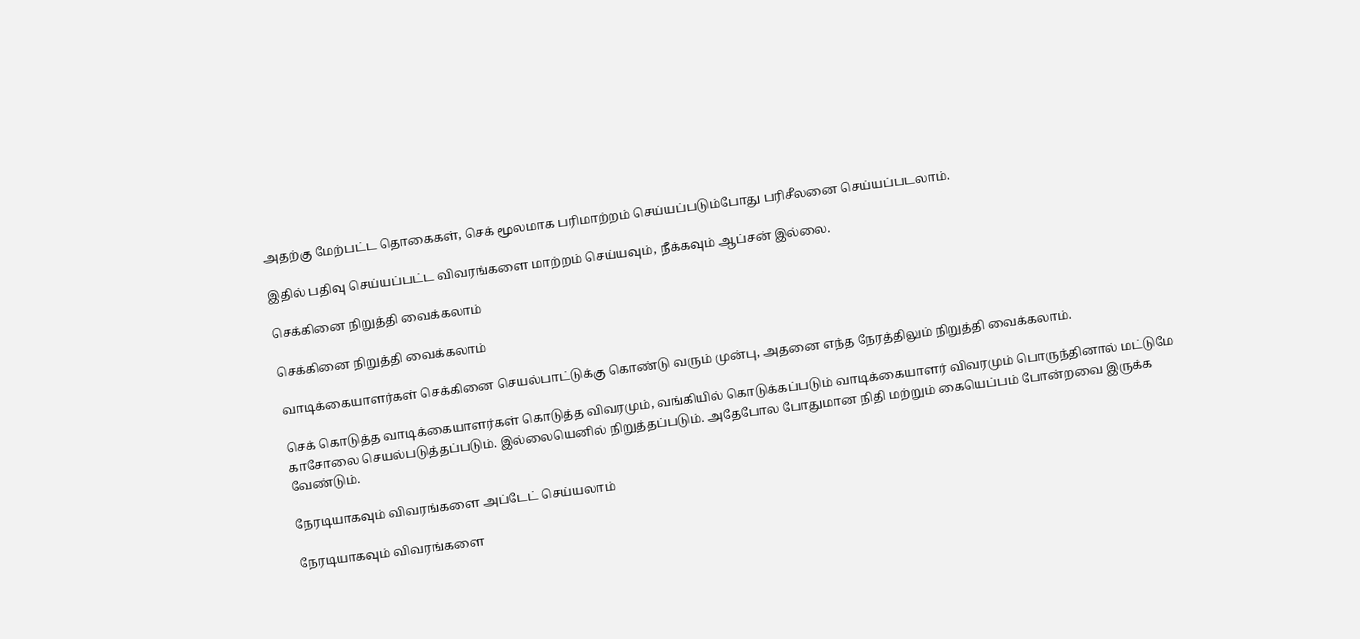அதற்கு மேற்பட்ட தொகைகள், செக் மூலமாக பரிமாற்றம் செய்யப்படும்போது பரிசீலனை செய்யப்படலாம்.

இதில் பதிவு செய்யப்பட்ட விவரங்களை மாற்றம் செய்யவும், நீக்கவும் ஆப்சன் இல்லை.

செக்கினை நிறுத்தி வைக்கலாம்

செக்கினை நிறுத்தி வைக்கலாம்

வாடிக்கையாளர்கள் செக்கினை செயல்பாட்டுக்கு கொண்டு வரும் முன்பு, அதனை எந்த நேரத்திலும் நிறுத்தி வைக்கலாம்.

செக் கொடுத்த வாடிக்கையாளர்கள் கொடுத்த விவரமும், வங்கியில் கொடுக்கப்படும் வாடிக்கையாளர் விவரமும் பொருந்தினால் மட்டுமே காசோலை செயல்படுத்தப்படும். இல்லையெனில் நிறுத்தப்படும். அதேபோல போதுமான நிதி மற்றும் கையெப்பம் போன்றவை இருக்க வேண்டும்.

நேரடியாகவும் விவரங்களை அப்டேட் செய்யலாம்

நேரடியாகவும் விவரங்களை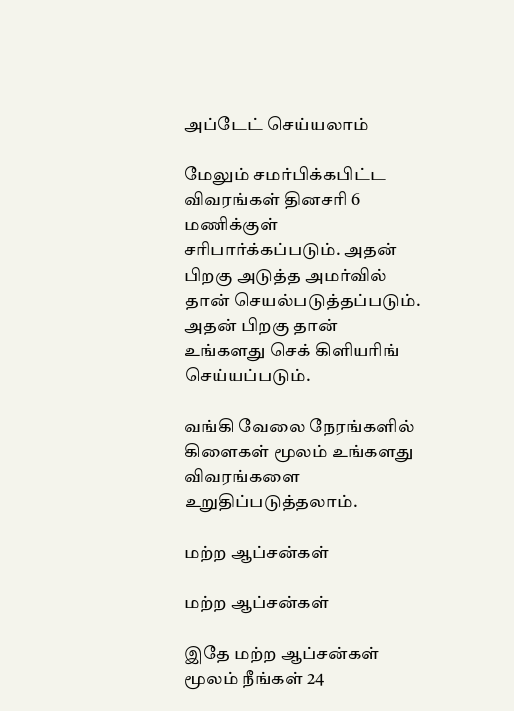அப்டேட் செய்யலாம்

மேலும் சமர்பிக்கபிட்ட விவரங்கள் தினசரி 6 மணிக்குள் சரிபார்க்கப்படும். அதன் பிறகு அடுத்த அமர்வில் தான் செயல்படுத்தப்படும். அதன் பிறகு தான் உங்களது செக் கிளியரிங் செய்யப்படும்.

வங்கி வேலை நேரங்களில் கிளைகள் மூலம் உங்களது விவரங்களை உறுதிப்படுத்தலாம்.

மற்ற ஆப்சன்கள்

மற்ற ஆப்சன்கள்

இதே மற்ற ஆப்சன்கள் மூலம் நீங்கள் 24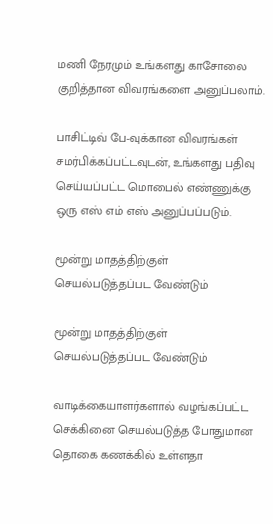மணி நேரமும் உங்களது காசோலை குறித்தான விவரங்களை அனுப்பலாம்.

பாசிட்டிவ் பே-வுக்கான விவரங்கள் சமர்பிக்கப்பட்டவுடன், உங்களது பதிவு செய்யப்பட்ட மொபைல் எண்ணுக்கு ஒரு எஸ் எம் எஸ் அனுப்பப்படும்.

மூன்று மாதத்திற்குள் செயல்படுத்தப்பட வேண்டும்

மூன்று மாதத்திற்குள் செயல்படுத்தப்பட வேண்டும்

வாடிக்கையாளர்களால் வழங்கப்பட்ட செக்கினை செயல்படுத்த போதுமான தொகை கணக்கில் உள்ளதா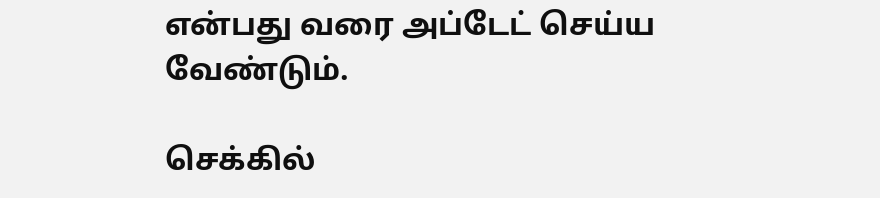என்பது வரை அப்டேட் செய்ய வேண்டும்.

செக்கில்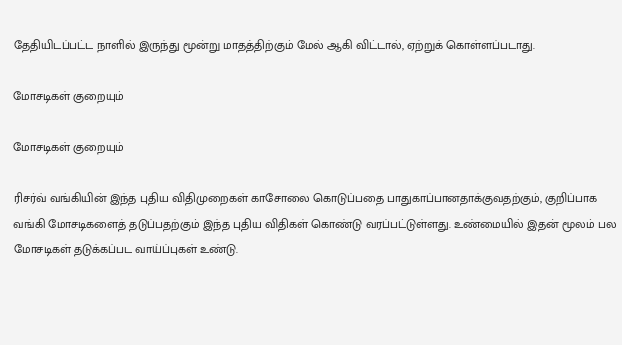தேதியிடப்பட்ட நாளில் இருந்து மூன்று மாதத்திற்கும் மேல் ஆகி விட்டால், ஏற்றுக் கொள்ளப்படாது.

மோசடிகள் குறையும்

மோசடிகள் குறையும்

ரிசர்வ் வங்கியின் இந்த புதிய விதிமுறைகள் காசோலை கொடுப்பதை பாதுகாப்பானதாக்குவதற்கும், குறிப்பாக வங்கி மோசடிகளைத் தடுப்பதற்கும் இந்த புதிய விதிகள் கொண்டு வரப்பட்டுள்ளது. உண்மையில் இதன் மூலம் பல மோசடிகள் தடுக்கப்பட வாய்ப்புகள் உண்டு.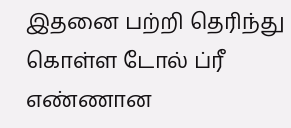இதனை பற்றி தெரிந்து கொள்ள டோல் ப்ரீ எண்ணான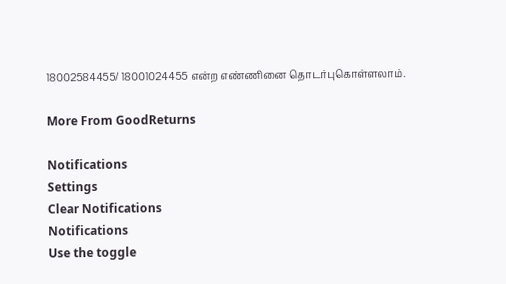18002584455/ 18001024455 என்ற எண்ணினை தொடர்புகொள்ளலாம்.

More From GoodReturns

Notifications
Settings
Clear Notifications
Notifications
Use the toggle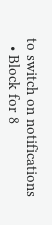to switch on notifications
  • Block for 8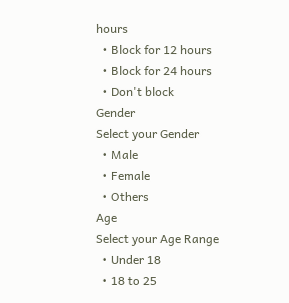hours
  • Block for 12 hours
  • Block for 24 hours
  • Don't block
Gender
Select your Gender
  • Male
  • Female
  • Others
Age
Select your Age Range
  • Under 18
  • 18 to 25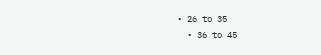• 26 to 35
  • 36 to 45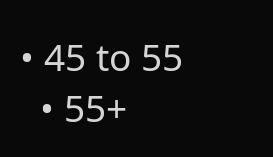• 45 to 55
  • 55+